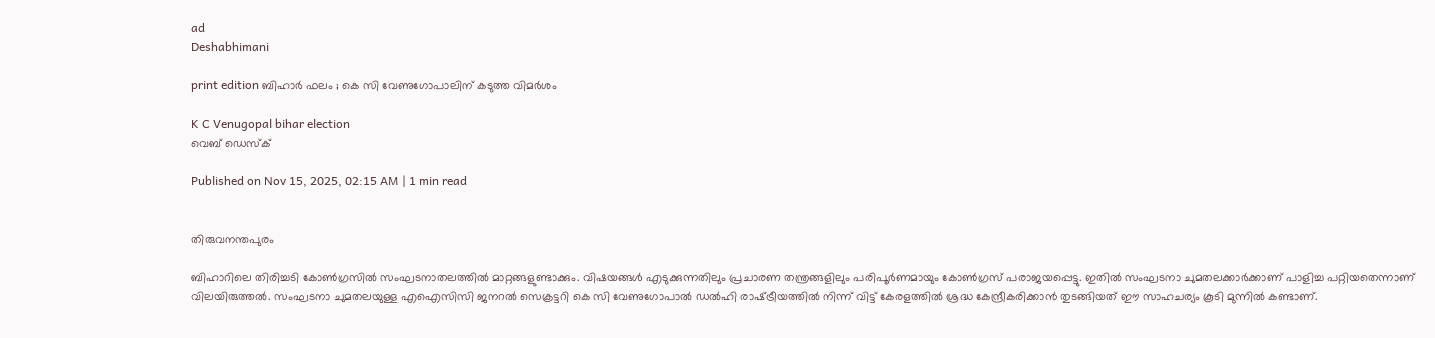ad
Deshabhimani

print edition ബിഹാർ ഫലം ; കെ സി വേണുഗോപാലിന്‌ കടുത്ത വിമർശം

K C Venugopal bihar election
വെബ് ഡെസ്ക്

Published on Nov 15, 2025, 02:15 AM | 1 min read


തിരുവനന്തപുരം

ബിഹാറിലെ തിരിച്ചടി കോൺഗ്രസിൽ സംഘടനാതലത്തിൽ മാറ്റങ്ങളുണ്ടാക്കും. വിഷയങ്ങൾ എടുക്കുന്നതിലും പ്രചാരണ തന്ത്രങ്ങളിലും പരിപൂർണമായും കോൺഗ്രസ്‌ പരാജയപ്പെട്ടു. ഇതിൽ സംഘടനാ ചുമതലക്കാർക്കാണ്‌ പാളിച്ച പറ്റിയതെന്നാണ്‌ വിലയിരുത്തൽ. സംഘടനാ ചുമതലയുള്ള എഐസിസി ജനറൽ സെക്രട്ടറി കെ സി വേണുഗോപാൽ ഡൽഹി രാഷ്‌ട്രീയത്തിൽ നിന്ന്‌ വിട്ട്‌ കേരളത്തിൽ ശ്രദ്ധ കേന്ദ്രീകരിക്കാൻ തുടങ്ങിയത്‌ ഇ‍ൗ സാഹചര്യം കൂടി മുന്നിൽ കണ്ടാണ്‌.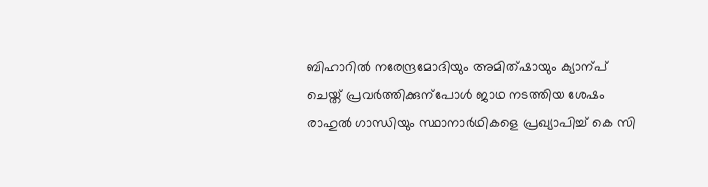ബിഹാറിൽ നരേന്ദ്രമോദിയും അമിത്‌ഷായും ക്യാന്പ്‌ ചെയ്ത്‌ പ്രവർത്തിക്കുന്പോൾ ജാഥ നടത്തിയ ശേഷം രാഹുൽ ഗാന്ധിയും സ്ഥാനാർഥികളെ പ്രഖ്യാപിച്ച്‌ കെ സി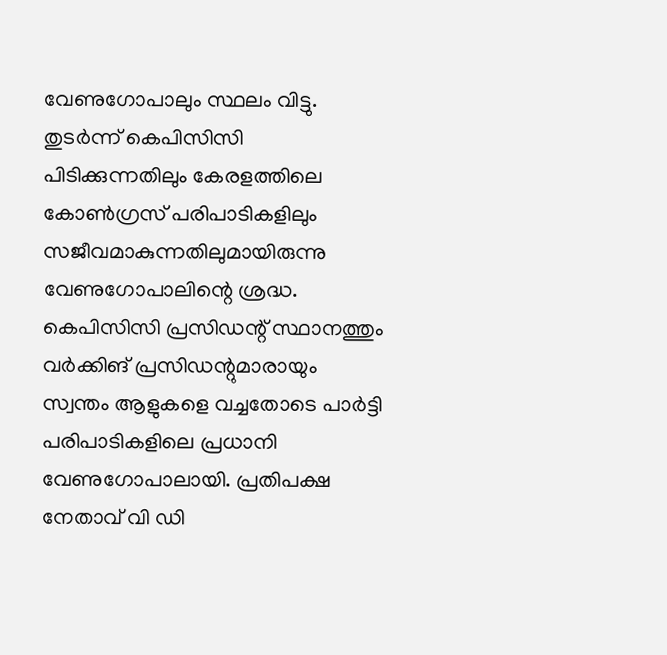വേണുഗോപാലും സ്ഥലം വിട്ടു. തുടർന്ന്‌ കെപിസിസി പിടിക്കുന്നതിലും കേരളത്തിലെ കോൺഗ്രസ്‌ പരിപാടികളിലും സജീവമാകുന്നതിലുമായിരുന്നു വേണുഗോപാലിന്റെ ശ്രദ്ധ. കെപിസിസി പ്രസിഡന്റ്‌ സ്ഥാനത്തും വർക്കിങ്‌ പ്രസിഡന്റുമാരായും സ്വന്തം ആളുകളെ വച്ചതോടെ പാർട്ടി പരിപാടികളിലെ പ്രധാനി വേണുഗോപാലായി. പ്രതിപക്ഷ നേതാവ്‌ വി ഡി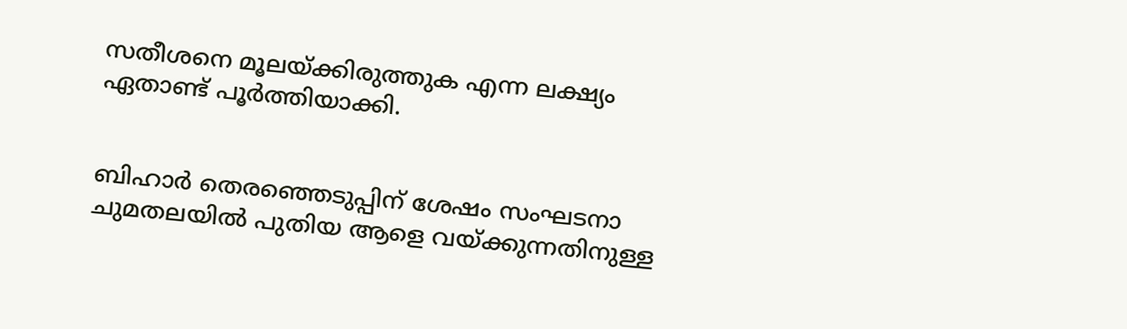സതീശനെ മൂലയ്ക്കിരുത്തുക എന്ന ലക്ഷ്യം ഏതാണ്ട്‌ പൂർത്തിയാക്കി.


ബിഹാർ തെരഞ്ഞെടുപ്പിന്‌ ശേഷം സംഘടനാ ചുമതലയിൽ പുതിയ ആളെ വയ്ക്കുന്നതിനുള്ള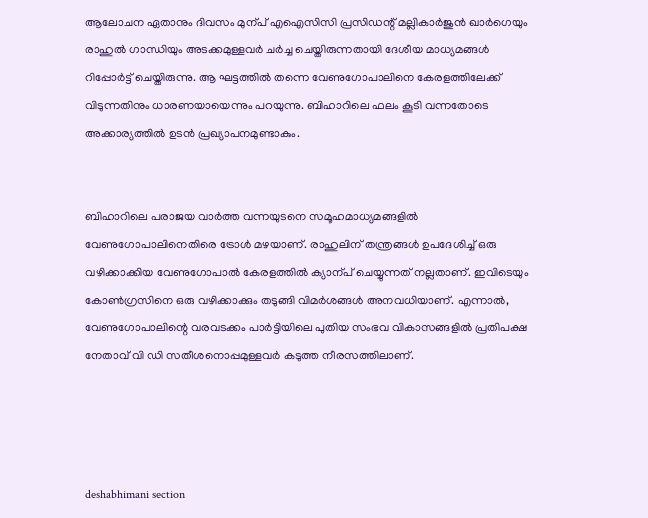ആലോചന ഏതാനും ദിവസം മുന്പ്‌ എഐസിസി പ്രസിഡന്റ്‌ മല്ലികാർജുൻ ഖാർഗെയും രാഹുൽ ഗാന്ധിയും അടക്കമുള്ളവർ ചർച്ച ചെയ്തിരുന്നതായി ദേശീയ മാധ്യമങ്ങൾ റിപ്പോർട്ട്‌ ചെയ്തിരുന്നു. ആ ഘട്ടത്തിൽ തന്നെ വേണുഗോപാലിനെ കേരളത്തിലേക്ക്‌ വിടുന്നതിനും ധാരണയായെന്നും പറയുന്നു. ബിഹാറിലെ ഫലം കൂടി വന്നതോടെ അക്കാര്യത്തിൽ ഉടൻ പ്രഖ്യാപനമുണ്ടാകും.


ബിഹാറിലെ പരാജയ വാർത്ത വന്നയുടനെ സമൂഹമാധ്യമങ്ങളിൽ വേണുഗോപാലിനെതിരെ ട്രോൾ മഴയാണ്‌. രാഹുലിന്‌ തന്ത്രങ്ങൾ ഉപദേശിച്ച്‌ ഒരു വഴിക്കാക്കിയ വേണുഗോപാൽ കേരളത്തിൽ ക്യാന്പ്‌ ചെയ്യുന്നത്‌ നല്ലതാണ്‌. ഇവിടെയും കോൺഗ്രസിനെ ഒരു വഴിക്കാക്കും തടുങ്ങി വിമർശങ്ങൾ അനവധിയാണ്‌. എന്നാൽ, വേണുഗോപാലിന്റെ വരവടക്കം പാർട്ടിയിലെ പുതിയ സംഭവ വികാസങ്ങളിൽ പ്രതിപക്ഷ നേതാവ്‌ വി ഡി സതീശനൊപ്പമുള്ളവർ കടുത്ത നീരസത്തിലാണ്‌.




deshabhimani section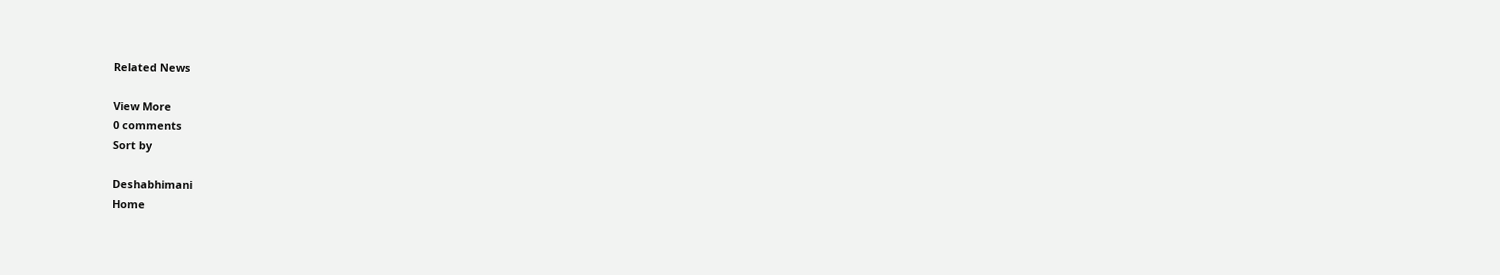Related News

View More
0 comments
Sort by

Deshabhimani
Home